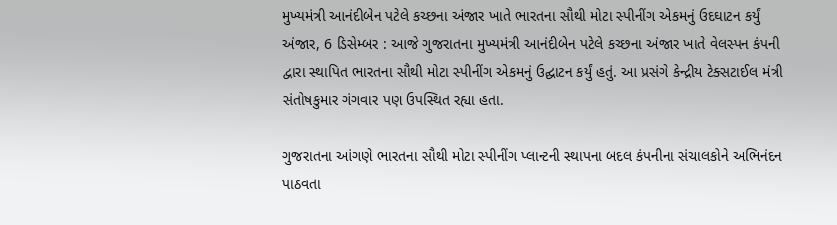મુખ્યમંત્રી આનંદીબેન પટેલે કચ્છના અંજાર ખાતે ભારતના સૌથી મોટા સ્પીનીંગ એકમનું ઉદઘાટન કર્યું
અંજાર, 6 ડિસેમ્બર : આજે ગુજરાતના મુખ્યમંત્રી આનંદીબેન પટેલે કચ્છના અંજાર ખાતે વેલસ્પન કંપની દ્વારા સ્થાપિત ભારતના સૌથી મોટા સ્પીનીંગ એકમનું ઉદ્ઘાટન કર્યું હતું. આ પ્રસંગે કેન્દ્રીય ટેક્સટાઈલ મંત્રી સંતોષકુમાર ગંગવાર પણ ઉપસ્થિત રહ્યા હતા.

ગુજરાતના આંગણે ભારતના સૌથી મોટા સ્પીનીંગ પ્લાન્ટની સ્થાપના બદલ કંપનીના સંચાલકોને અભિનંદન પાઠવતા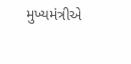મુખ્યમંત્રીએ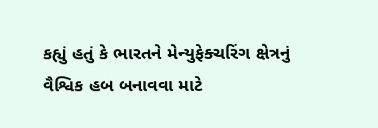કહ્યું હતું કે ભારતને મેન્યુફેક્ચરિંગ ક્ષેત્રનું વૈશ્વિક હબ બનાવવા માટે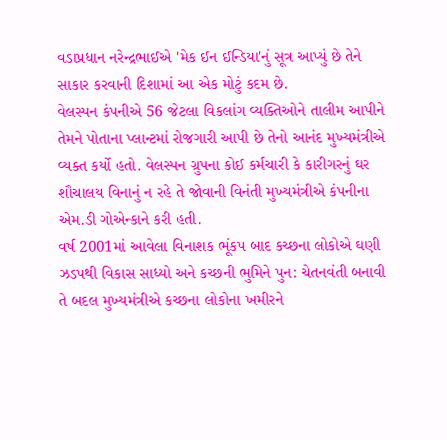વડાપ્રધાન નરેન્દ્રભાઈએ 'મેક ઈન ઈન્ડિયા'નું સૂત્ર આપ્યું છે તેને સાકાર કરવાની દિશામાં આ એક મોટું કદમ છે.
વેલસ્પન કંપનીએ 56 જેટલા વિકલાંગ વ્યક્તિઓને તાલીમ આપીને તેમને પોતાના પ્લાન્ટમાં રોજગારી આપી છે તેનો આનંદ મુખ્યમંત્રીએ વ્યક્ત કર્યો હતો. વેલસ્પન ગ્રુપના કોઈ કર્મચારી કે કારીગરનું ઘર શૌચાલય વિનાનું ન રહે તે જોવાની વિનંતી મુખ્યમંત્રીએ કંપનીના એમ.ડી ગોએન્કાને કરી હતી.
વર્ષ 2001માં આવેલા વિનાશક ભૂંકપ બાદ કચ્છના લોકોએ ઘણી ઝડપથી વિકાસ સાધ્યો અને કચ્છની ભુમિને પુન: ચેતનવંતી બનાવી તે બદલ મુખ્યમંત્રીએ કચ્છના લોકોના ખમીરને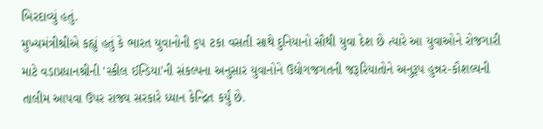બિરદાવ્યું હતું.
મુખ્યમંત્રીશ્રીએ કહ્યું હતું કે ભારત યુવાનોની ૬૫ ટકા વસતી સાથે દુનિયાનો સૌથી યુવા દેશ છે ત્યારે આ યુવાઓને રોજગારી માટે વડાપ્રધાનશ્રીની 'સ્કીલ ઈન્ડિયા'ની સંકલ્પના અનુસાર યુવાનોને ઉદ્યોગજગતની જરૂરિયાતોને અનુરૂપ હુન્નર-કૌશલ્યની તાલીમ આપવા ઉપર રાજ્ય સરકારે ધ્યાન કેન્દ્રિત કર્યું છે.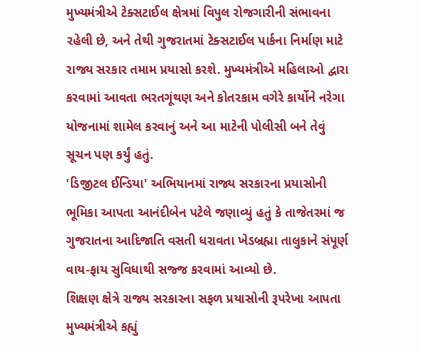મુખ્યમંત્રીએ ટેક્સટાઈલ ક્ષેત્રમાં વિપુલ રોજગારીની સંભાવના રહેલી છે, અને તેથી ગુજરાતમાં ટેક્સટાઈલ પાર્કના નિર્માણ માટે રાજ્ય સરકાર તમામ પ્રયાસો કરશે. મુખ્યમંત્રીએ મહિલાઓ દ્વારા કરવામાં આવતા ભરતગૂંથણ અને કોતરકામ વગેરે કાર્યોને નરેગા યોજનામાં શામેલ કરવાનું અને આ માટેની પોલીસી બને તેવું સૂચન પણ કર્યું હતું.
'ડિજીટલ ઈન્ડિયા' અભિયાનમાં રાજ્ય સરકારના પ્રયાસોની ભૂમિકા આપતા આનંદીબેન પટેલે જણાવ્યું હતું કે તાજેતરમાં જ ગુજરાતના આદિજાતિ વસતી ધરાવતા ખેડબ્રહ્મા તાલુકાને સંપૂર્ણ વાય-ફાય સુવિધાથી સજ્જ કરવામાં આવ્યો છે.
શિક્ષણ ક્ષેત્રે રાજ્ય સરકારના સફળ પ્રયાસોની રૂપરેખા આપતા મુખ્યમંત્રીએ કહ્યું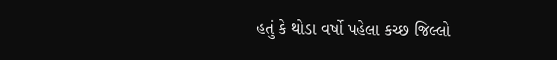હતું કે થોડા વર્ષો પહેલા કચ્છ જિલ્લો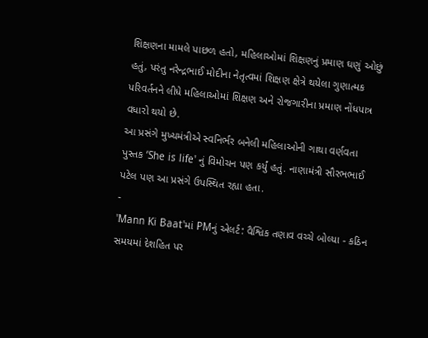શિક્ષણના મામલે પાછળ હતો, મહિલાઓમાં શિક્ષણનું પ્રમાણ ઘણું ઓછું હતું, પરંતુ નરેન્દ્રભાઈ મોદીના નેતૃત્વમાં શિક્ષણ ક્ષેત્રે થયેલા ગુણાત્મક પરિવર્તનને લીધે મહિલાઓમાં શિક્ષણ અને રોજગારીના પ્રમાણ નોંધપાત્ર વધારો થયો છે.
આ પ્રસંગે મુખ્યમંત્રીએ સ્વનિર્ભર બનેલી મહિલાઓની ગાથા વર્ણવતા પુસ્તક ‘She is life' નું વિમોચન પણ કર્યું હતું. નાણામંત્રી સૌરભભાઈ પટેલ પણ આ પ્રસંગે ઉપસ્થિત રહ્યા હતા.
-
'Mann Ki Baat'માં PMનું એલર્ટ: વૈશ્વિક તણાવ વચ્ચે બોલ્યા - કઠિન સમયમાં દેશહિત પર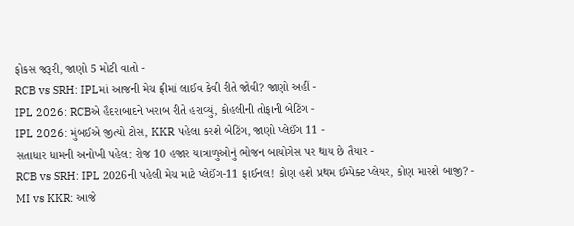ફોકસ જરૂરી, જાણો 5 મોટી વાતો -
RCB vs SRH: IPLમાં આજની મેચ ફ્રીમાં લાઈવ કેવી રીતે જોવી? જાણો અહીં -
IPL 2026: RCBએ હૈદરાબાદને ખરાબ રીતે હરાવ્યું, કોહલીની તોફાની બેટિંગ -
IPL 2026: મુંબઈએ જીત્યો ટોસ, KKR પહેલા કરશે બેટિંગ, જાણો પ્લેઈંગ 11 -
સતાધાર ધામની અનોખી પહેલ: રોજ 10 હજાર યાત્રાળુઓનું ભોજન બાયોગેસ પર થાય છે તૈયાર -
RCB vs SRH: IPL 2026ની પહેલી મેચ માટે પ્લેઈંગ-11 ફાઈનલ! કોણ હશે પ્રથમ ઈમ્પેક્ટ પ્લેયર, કોણ મારશે બાજી? -
MI vs KKR: આજે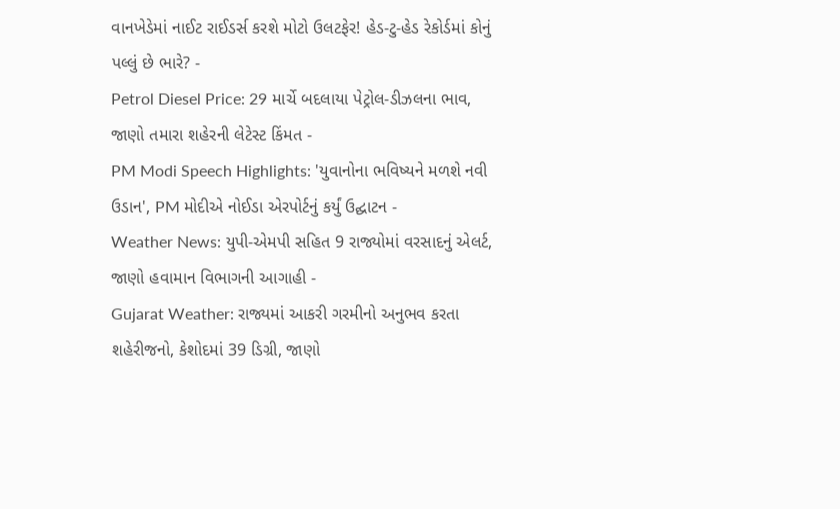વાનખેડેમાં નાઈટ રાઈડર્સ કરશે મોટો ઉલટફેર! હેડ-ટુ-હેડ રેકોર્ડમાં કોનું પલ્લું છે ભારે? -
Petrol Diesel Price: 29 માર્ચે બદલાયા પેટ્રોલ-ડીઝલના ભાવ, જાણો તમારા શહેરની લેટેસ્ટ કિંમત -
PM Modi Speech Highlights: 'યુવાનોના ભવિષ્યને મળશે નવી ઉડાન', PM મોદીએ નોઈડા એરપોર્ટનું કર્યું ઉદ્ઘાટન -
Weather News: યુપી-એમપી સહિત 9 રાજ્યોમાં વરસાદનું એલર્ટ, જાણો હવામાન વિભાગની આગાહી -
Gujarat Weather: રાજ્યમાં આકરી ગરમીનો અનુભવ કરતા શહેરીજનો, કેશોદમાં 39 ડિગ્રી, જાણો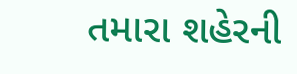તમારા શહેરની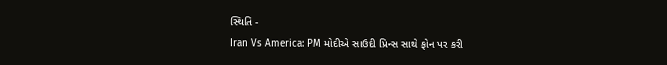સ્થિતિ -
Iran Vs America: PM મોદીએ સાઉદી પ્રિન્સ સાથે ફોન પર કરી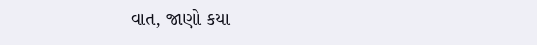વાત, જાણો કયા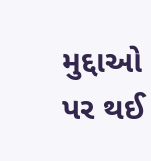મુદ્દાઓ પર થઈ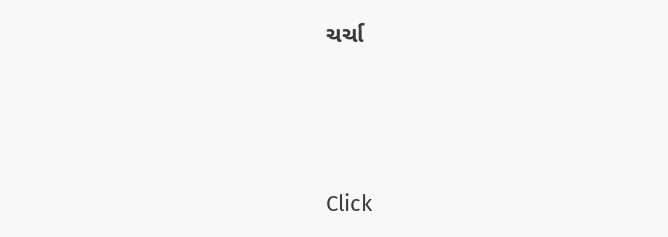ચર્ચા






Click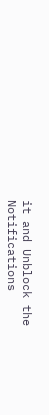it and Unblock the Notifications